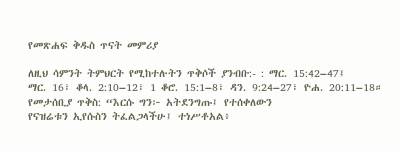የመጽሐፍ ቅዱስ ጥናት መምሪያ

ለዚህ ሳምንት ትምህርት የሚከተሉትን ጥቅሶች ያንብቡ:- : ማር. 15:42–47፤
ማር. 16፣ ቆላ. 2:10–12፣ 1 ቆሮ. 15:1–8፣ ዳን. 9:24–27፣ ዮሐ. 20:11–18።
የመታሰቢያ ጥቅስ: “እርሱ ግን፦ አትደንግጡ፤ የተሰቀለውን
የናዝሬቱን ኢየሱስን ትፈልጋላችሁ፤ ተነሥቶአል፥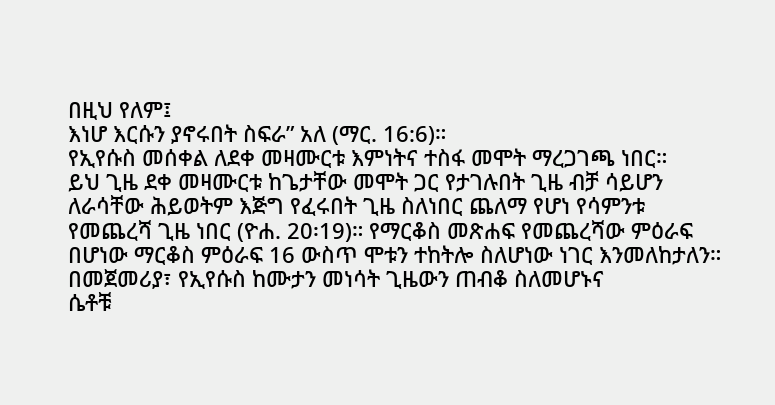በዚህ የለም፤
እነሆ እርሱን ያኖሩበት ስፍራ” አለ (ማር. 16:6)።
የኢየሱስ መሰቀል ለደቀ መዛሙርቱ እምነትና ተስፋ መሞት ማረጋገጫ ነበር።
ይህ ጊዜ ደቀ መዛሙርቱ ከጌታቸው መሞት ጋር የታገሉበት ጊዜ ብቻ ሳይሆን
ለራሳቸው ሕይወትም እጅግ የፈሩበት ጊዜ ስለነበር ጨለማ የሆነ የሳምንቱ
የመጨረሻ ጊዜ ነበር (ዮሐ. 20፡19)። የማርቆስ መጽሐፍ የመጨረሻው ምዕራፍ
በሆነው ማርቆስ ምዕራፍ 16 ውስጥ ሞቱን ተከትሎ ስለሆነው ነገር እንመለከታለን።
በመጀመሪያ፣ የኢየሱስ ከሙታን መነሳት ጊዜውን ጠብቆ ስለመሆኑና
ሴቶቹ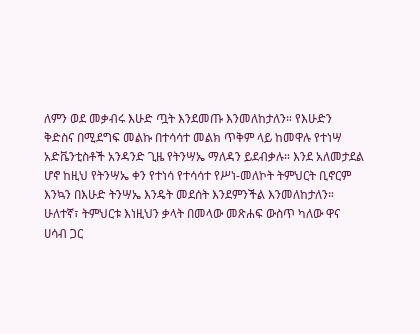ለምን ወደ መቃብሩ እሁድ ጧት እንደመጡ እንመለከታለን። የእሁድን
ቅድስና በሚደግፍ መልኩ በተሳሳተ መልክ ጥቅም ላይ ከመዋሉ የተነሣ
አድቬንቲስቶች አንዳንድ ጊዜ የትንሣኤ ማለዳን ይደብቃሉ። እንደ አለመታደል
ሆኖ ከዚህ የትንሣኤ ቀን የተነሳ የተሳሳተ የሥነ-መለኮት ትምህርት ቢኖርም
እንኳን በእሁድ ትንሣኤ እንዴት መደሰት እንደምንችል እንመለከታለን።
ሁለተኛ፣ ትምህርቱ እነዚህን ቃላት በመላው መጽሐፍ ውስጥ ካለው ዋና
ሀሳብ ጋር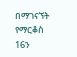በማገናኘት የማርቆስ 16ን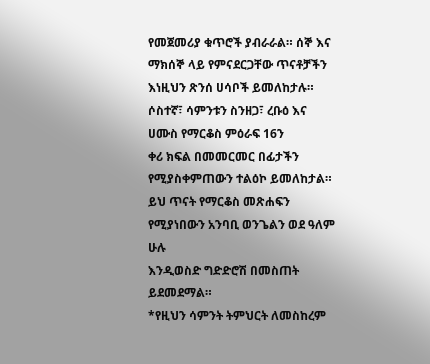የመጀመሪያ ቁጥሮች ያብራራል። ሰኞ እና
ማክሰኞ ላይ የምናደርጋቸው ጥናቶቻችን እነዚህን ጽንሰ ሀሳቦች ይመለከታሉ።
ሶስተኛ፣ ሳምንቱን ስንዘጋ፣ ረቡዕ እና ሀሙስ የማርቆስ ምዕራፍ 16ን
ቀሪ ክፍል በመመርመር በፊታችን የሚያስቀምጠውን ተልዕኮ ይመለከታል።
ይህ ጥናት የማርቆስ መጽሐፍን የሚያነበውን አንባቢ ወንጌልን ወደ ዓለም ሁሉ
እንዲወስድ ግድድሮሽ በመስጠት ይደመደማል።
*የዚህን ሳምንት ትምህርት ለመስከረም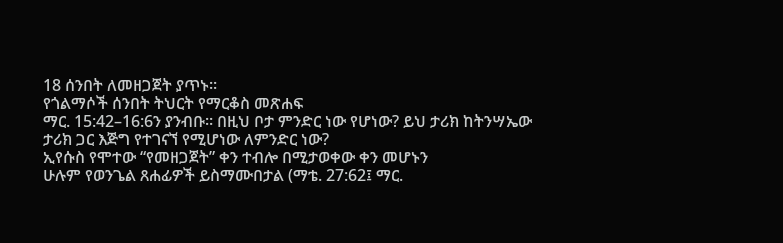18 ሰንበት ለመዘጋጀት ያጥኑ።
የጎልማሶች ሰንበት ትህርት የማርቆስ መጽሐፍ
ማር. 15:42–16:6ን ያንብቡ። በዚህ ቦታ ምንድር ነው የሆነው? ይህ ታሪክ ከትንሣኤው ታሪክ ጋር እጅግ የተገናኘ የሚሆነው ለምንድር ነው?
ኢየሱስ የሞተው “የመዘጋጀት” ቀን ተብሎ በሚታወቀው ቀን መሆኑን
ሁሉም የወንጌል ጸሐፊዎች ይስማሙበታል (ማቴ. 27:62፤ ማር.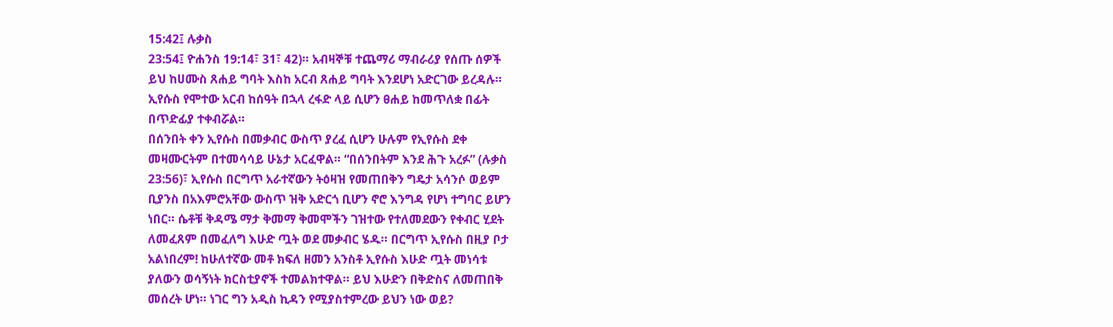15:42፤ ሉቃስ
23:54፤ ዮሐንስ 19:14፣ 31፣ 42)። አብዛኞቹ ተጨማሪ ማብራሪያ የሰጡ ሰዎች
ይህ ከሀሙስ ጸሐይ ግባት እስከ አርብ ጸሐይ ግባት እንደሆነ አድርገው ይረዳሉ።
ኢየሱስ የሞተው አርብ ከሰዓት በኋላ ረፋድ ላይ ሲሆን ፀሐይ ከመጥለቋ በፊት
በጥድፊያ ተቀብሯል።
በሰንበት ቀን ኢየሱስ በመቃብር ውስጥ ያረፈ ሲሆን ሁሉም የኢየሱስ ደቀ
መዛሙርትም በተመሳሳይ ሁኔታ አርፈዋል። “በሰንበትም እንደ ሕጉ አረፉ” (ሉቃስ
23:56)፣ ኢየሱስ በርግጥ አራተኛውን ትዕዛዝ የመጠበቅን ግዴታ አሳንሶ ወይም
ቢያንስ በአእምሮአቸው ውስጥ ዝቅ አድርጎ ቢሆን ኖሮ እንግዳ የሆነ ተግባር ይሆን
ነበር። ሴቶቹ ቅዳሜ ማታ ቅመማ ቅመሞችን ገዝተው የተለመደውን የቀብር ሂደት
ለመፈጸም በመፈለግ እሁድ ጧት ወደ መቃብር ሄዱ። በርግጥ ኢየሱስ በዚያ ቦታ
አልነበረም! ከሁለተኛው መቶ ክፍለ ዘመን አንስቶ ኢየሱስ እሁድ ጧት መነሳቱ
ያለውን ወሳኝነት ክርስቲያኖች ተመልክተዋል። ይህ እሁድን በቅድስና ለመጠበቅ
መሰረት ሆነ። ነገር ግን አዲስ ኪዳን የሚያስተምረው ይህን ነው ወይ?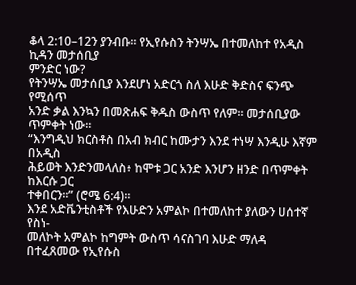ቆላ 2:10–12ን ያንብቡ። የኢየሱስን ትንሣኤ በተመለከተ የአዲስ ኪዳን መታሰቢያ
ምንድር ነው?
የትንሣኤ መታሰቢያ እንደሆነ አድርጎ ስለ እሁድ ቅድስና ፍንጭ የሚሰጥ
አንድ ቃል እንኳን በመጽሐፍ ቅዱስ ውስጥ የለም። መታሰቢያው ጥምቀት ነው።
“እንግዲህ ክርስቶስ በአብ ክብር ከሙታን እንደ ተነሣ እንዲሁ እኛም በአዲስ
ሕይወት እንድንመላለስ፥ ከሞቱ ጋር አንድ እንሆን ዘንድ በጥምቀት ከእርሱ ጋር
ተቀበርን።” (ሮሜ 6:4)።
እንደ አድቬንቲስቶች የእሁድን አምልኮ በተመለከተ ያለውን ሀሰተኛ የስነ-
መለኮት አምልኮ ከግምት ውስጥ ሳናስገባ እሁድ ማለዳ በተፈጸመው የኢየሱስ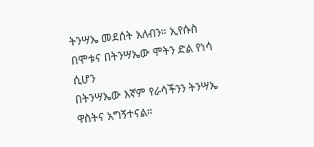ትንሣኤ መደሰት አለብን። ኢየሱስ በሞቱና በትንሣኤው ሞትን ድል የነሳ ሲሆን
በትንሣኤው እኛም የራሳችንን ትንሣኤ ዋስትና አግኝተናል።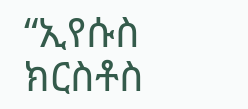“ኢየሱስ ክርስቶስ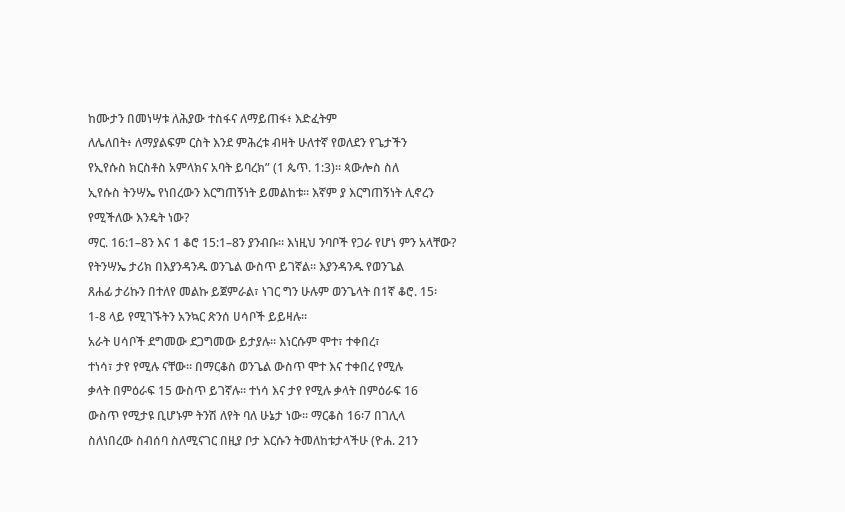ከሙታን በመነሣቱ ለሕያው ተስፋና ለማይጠፋ፥ እድፈትም
ለሌለበት፥ ለማያልፍም ርስት እንደ ምሕረቱ ብዛት ሁለተኛ የወለደን የጌታችን
የኢየሱስ ክርስቶስ አምላክና አባት ይባረክ” (1 ጴጥ. 1:3)። ጳውሎስ ስለ
ኢየሱስ ትንሣኤ የነበረውን እርግጠኝነት ይመልከቱ። እኛም ያ እርግጠኝነት ሊኖረን
የሚችለው እንዴት ነው?
ማር. 16:1–8ን እና 1 ቆሮ 15:1–8ን ያንብቡ። እነዚህ ንባቦች የጋራ የሆነ ምን አላቸው?
የትንሣኤ ታሪክ በእያንዳንዱ ወንጌል ውስጥ ይገኛል። እያንዳንዱ የወንጌል
ጸሐፊ ታሪኩን በተለየ መልኩ ይጀምራል፣ ነገር ግን ሁሉም ወንጌላት በ1ኛ ቆሮ. 15፡
1-8 ላይ የሚገኙትን አንኳር ጽንሰ ሀሳቦች ይይዛሉ።
አራት ሀሳቦች ደግመው ደጋግመው ይታያሉ። እነርሱም ሞተ፣ ተቀበረ፣
ተነሳ፣ ታየ የሚሉ ናቸው። በማርቆስ ወንጌል ውስጥ ሞተ እና ተቀበረ የሚሉ
ቃላት በምዕራፍ 15 ውስጥ ይገኛሉ። ተነሳ እና ታየ የሚሉ ቃላት በምዕራፍ 16
ውስጥ የሚታዩ ቢሆኑም ትንሽ ለየት ባለ ሁኔታ ነው። ማርቆስ 16፡7 በገሊላ
ስለነበረው ስብሰባ ስለሚናገር በዚያ ቦታ እርሱን ትመለከቱታላችሁ (ዮሐ. 21ን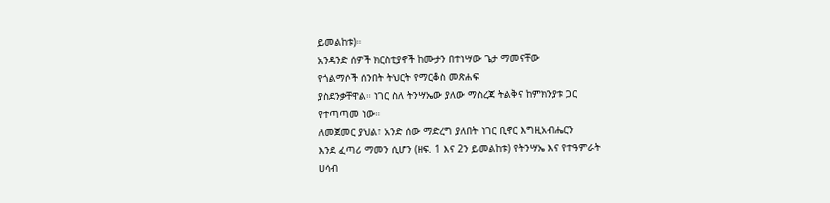ይመልከቱ)።
አንዳንድ ሰዎች ክርስቲያኖች ከሙታን በተነሣው ጌታ ማመናቸው
የጎልማሶች ሰንበት ትህርት የማርቆስ መጽሐፍ
ያስደንቃቸዋል። ነገር ስለ ትንሣኤው ያለው ማስረጃ ትልቅና ከምክንያቱ ጋር
የተጣጣመ ነው።
ለመጀመር ያህል፣ አንድ ሰው ማድረግ ያለበት ነገር ቢኖር እግዚአብሔርን
እንደ ፈጣሪ ማመን ሲሆን (ዘፍ. 1 እና 2ን ይመልከቱ) የትንሣኤ እና የተዓምራት
ሀሳብ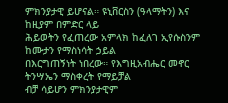ምክንያታዊ ይሆናል። ዩኒቨርስን (ዓላማትን) እና ከዚያም በምድር ላይ
ሕይወትን የፈጠረው አምላክ ከፈለገ ኢየሱስንም ከሙታን የማስነሳት ኃይል
በእርግጠኝነት ነበረው። የእግዚአብሔር መኖር ትንሣኤን ማስቀረት የማይቻል
ብቻ ሳይሆን ምክንያታዊም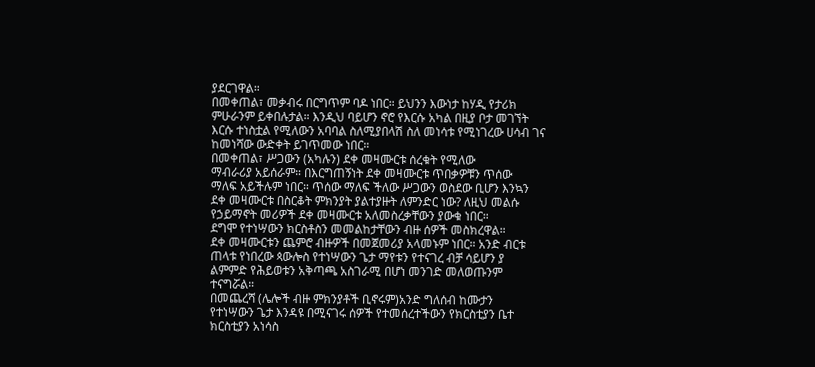ያደርገዋል።
በመቀጠል፣ መቃብሩ በርግጥም ባዶ ነበር። ይህንን እውነታ ከሃዲ የታሪክ
ምሁራንም ይቀበሉታል። እንዲህ ባይሆን ኖሮ የእርሱ አካል በዚያ ቦታ መገኘት
እርሱ ተነስቷል የሚለውን አባባል ስለሚያበላሽ ስለ መነሳቱ የሚነገረው ሀሳብ ገና
ከመነሻው ውድቀት ይገጥመው ነበር።
በመቀጠል፣ ሥጋውን (አካሉን) ደቀ መዛሙርቱ ሰረቁት የሚለው
ማብራሪያ አይሰራም። በእርግጠኝነት ደቀ መዛሙርቱ ጥበቃዎቹን ጥሰው
ማለፍ አይችሉም ነበር። ጥሰው ማለፍ ችለው ሥጋውን ወስደው ቢሆን እንኳን
ደቀ መዛሙርቱ በስርቆት ምክንያት ያልተያዙት ለምንድር ነው? ለዚህ መልሱ
የኃይማኖት መሪዎች ደቀ መዛሙርቱ አለመስረቃቸውን ያውቁ ነበር።
ደግሞ የተነሣውን ክርስቶስን መመልከታቸውን ብዙ ሰዎች መስክረዋል።
ደቀ መዛሙርቱን ጨምሮ ብዙዎች በመጀመሪያ አላመኑም ነበር። አንድ ብርቱ
ጠላቱ የነበረው ጳውሎስ የተነሣውን ጌታ ማየቱን የተናገረ ብቻ ሳይሆን ያ
ልምምድ የሕይወቱን አቅጣጫ አስገራሚ በሆነ መንገድ መለወጡንም ተናግሯል።
በመጨረሻ (ሌሎች ብዙ ምክንያቶች ቢኖሩም)አንድ ግለሰብ ከሙታን
የተነሣውን ጌታ እንዳዩ በሚናገሩ ሰዎች የተመሰረተችውን የክርስቲያን ቤተ
ክርስቲያን አነሳስ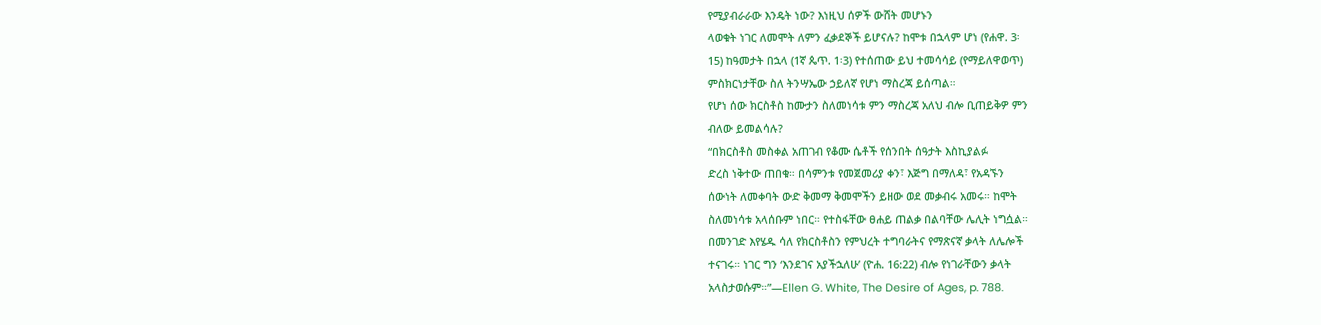የሚያብራራው እንዴት ነው? እነዚህ ሰዎች ውሸት መሆኑን
ላወቁት ነገር ለመሞት ለምን ፈቃደኞች ይሆናሉ? ከሞቱ በኋላም ሆነ (የሐዋ. 3፡
15) ከዓመታት በኋላ (1ኛ ጴጥ. 1፡3) የተሰጠው ይህ ተመሳሳይ (የማይለዋወጥ)
ምስክርነታቸው ስለ ትንሣኤው ኃይለኛ የሆነ ማስረጃ ይሰጣል።
የሆነ ሰው ክርስቶስ ከሙታን ስለመነሳቱ ምን ማስረጃ አለህ ብሎ ቢጠይቅዎ ምን
ብለው ይመልሳሉ?
“በክርስቶስ መስቀል አጠገብ የቆሙ ሴቶች የሰንበት ሰዓታት እስኪያልፉ
ድረስ ነቅተው ጠበቁ። በሳምንቱ የመጀመሪያ ቀን፣ እጅግ በማለዳ፣ የአዳኙን
ሰውነት ለመቀባት ውድ ቅመማ ቅመሞችን ይዘው ወደ መቃብሩ አመሩ። ከሞት
ስለመነሳቱ አላሰቡም ነበር። የተስፋቸው ፀሐይ ጠልቃ በልባቸው ሌሊት ነግሷል።
በመንገድ እየሄዱ ሳለ የክርስቶስን የምህረት ተግባራትና የማጽናኛ ቃላት ለሌሎች
ተናገሩ። ነገር ግን ‘እንደገና አያችኋለሁ’ (ዮሐ. 16:22) ብሎ የነገራቸውን ቃላት
አላስታወሱም።”—Ellen G. White, The Desire of Ages, p. 788.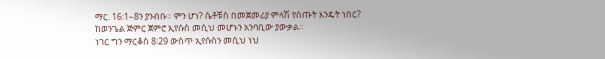ማር. 16:1–8ን ያንብቡ። ምን ሆነ? ሴቶቹስ በመጀመሪያ ምላሽ የሰጡት እንዴት ነበር?
ከወንጌል ጅምር ጀምሮ ኢየሱስ መሲህ መሆኑን አንባቢው ያውቃል።
ነገር ግን ማርቆስ 8፡29 ውስጥ ኢየሱስን መሲህ ነህ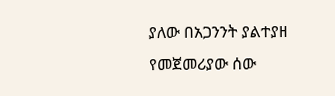ያለው በአጋንንት ያልተያዘ
የመጀመሪያው ሰው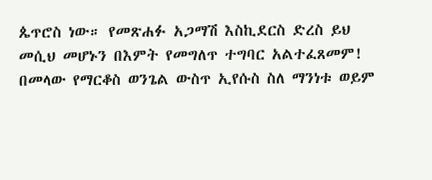ጴጥሮስ ነው። የመጽሐፉ አጋማሽ እስኪደርስ ድረስ ይህ
መሲህ መሆኑን በእምት የመግለጥ ተግባር አልተፈጸመም!
በመላው የማርቆስ ወንጌል ውስጥ ኢየሱስ ስለ ማንነቱ ወይም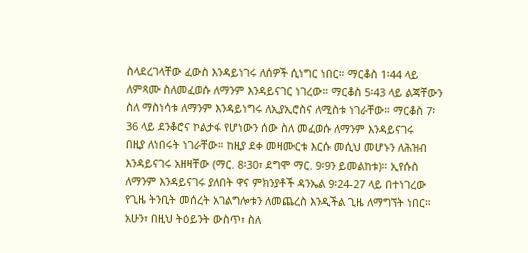ስላደረገላቸው ፈውስ እንዳይነገሩ ለሰዎች ሲነግር ነበር። ማርቆስ 1፡44 ላይ
ለምጻሙ ስለመፈወሱ ለማንም እንዳይናገር ነገረው። ማርቆስ 5፡43 ላይ ልጃቸውን
ስለ ማስነሳቱ ለማንም እንዳይነግሩ ለኢያኢሮስና ለሚስቱ ነገራቸው። ማርቆስ 7፡
36 ላይ ደንቆሮና ኮልታፋ የሆነውን ሰው ስለ መፈወሱ ለማንም እንዳይናገሩ
በዚያ ለነበሩት ነገራቸው። ከዚያ ደቀ መዛሙርቱ እርሱ መሲህ መሆኑን ለሕዝብ
እንዳይናገሩ አዘዛቸው (ማር. 8፡30፣ ደግሞ ማር. 9፡9ን ይመልከቱ)። ኢየሱስ
ለማንም እንዳይናገሩ ያለበት ዋና ምክንያቶች ዳንኤል 9፡24-27 ላይ በተነገረው
የጊዜ ትንቢት መሰረት አገልግሎቱን ለመጨረስ እንዲችል ጊዜ ለማግኘት ነበር።
አሁን፣ በዚህ ትዕይንት ውስጥ፣ ስለ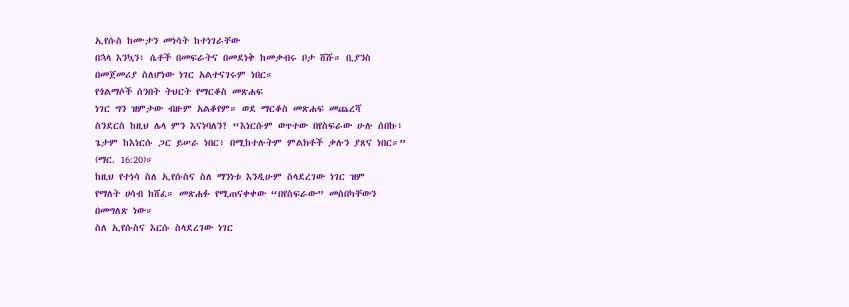ኢየሱስ ከሙታን መነሳት ከተነገራቸው
በኋላ እንኳን፣ ሴቶች በመፍራትና በመደነቅ ከመቃብሩ ቦታ ሸሹ። ቢያንስ
በመጀመሪያ ስለሆነው ነገር አልተናገሩም ነበር።
የጎልማሶች ሰንበት ትህርት የማርቆስ መጽሐፍ
ነገር ግን ዝምታው ብዙም አልቆየም። ወደ ማርቆስ መጽሐፍ መጨረሻ
ስንደርስ ከዚህ ሌላ ምን እናነባለን? “እነርሱም ወጥተው በየስፍራው ሁሉ ሰበኩ፥
ጌታም ከእነርሱ ጋር ይሠራ ነበር፥ በሚከተሉትም ምልክቶች ቃሉን ያጸና ነበር።”
(ማር. 16:20)።
ከዚህ የተነሳ ስለ ኢየሱስና ስለ ማንነቱ እንዲሁም ስላደረገው ነገር ዝም
የማለት ሀሳብ ከሸፈ። መጽሐፉ የሚጠናቀቀው “በየስፍራው” መስበካቸውን
በመግለጽ ነው።
ስለ ኢየሱስና እርሱ ስላደረገው ነገር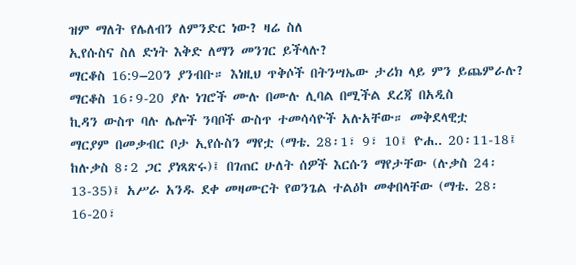ዝም ማለት የሌለብን ለምንድር ነው? ዛሬ ስለ
ኢየሱስና ስለ ድነት እቅድ ለማን መንገር ይችላሉ?
ማርቆስ 16:9–20ን ያንብቡ። እነዚህ ጥቅሶች በትንሣኤው ታሪክ ላይ ምን ይጨምራሉ?
ማርቆስ 16፡9-20 ያሉ ነገሮች ሙሉ በሙሉ ሊባል በሚችል ደረጃ በአዲስ
ኪዳን ውስጥ ባሉ ሌሎች ንባቦች ውስጥ ተመሳሳዮች አሉአቸው። መቅደላዊቷ
ማርያም በመቃብር ቦታ ኢየሱስን ማየቷ (ማቴ. 28፡1፣ 9፣ 10፤ ዮሐ.. 20፡11-18፤
ከሉቃስ 8፡2 ጋር ያነጻጽሩ)፤ በገጠር ሁለት ሰዎች እርሱን ማየታቸው (ሉቃስ 24፡
13-35)፤ አሥራ አንዱ ደቀ መዛሙርት የወንጌል ተልዕኮ መቀበላቸው (ማቴ. 28፡
16-20፣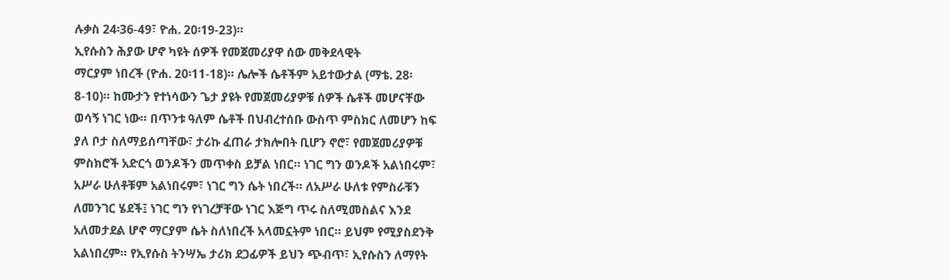ሉቃስ 24፡36-49፣ ዮሐ. 20፡19-23)።
ኢየሱስን ሕያው ሆኖ ካዩት ሰዎች የመጀመሪያዋ ሰው መቅደላዊት
ማርያም ነበረች (ዮሐ. 20፡11-18)። ሌሎች ሴቶችም አይተውታል (ማቴ. 28፡
8-10)። ከሙታን የተነሳውን ጌታ ያዩት የመጀመሪያዎቹ ሰዎች ሴቶች መሆናቸው
ወሳኝ ነገር ነው። በጥንቱ ዓለም ሴቶች በህብረተሰቡ ውስጥ ምስክር ለመሆን ከፍ
ያለ ቦታ ስለማይሰጣቸው፣ ታሪኩ ፈጠራ ታክሎበት ቢሆን ኖሮ፣ የመጀመሪያዎቹ
ምስክሮች አድርጎ ወንዶችን መጥቀስ ይቻል ነበር። ነገር ግን ወንዶች አልነበሩም፣
አሥራ ሁለቶቹም አልነበሩም፣ ነገር ግን ሴት ነበረች። ለአሥራ ሁለቱ የምስራቹን
ለመንገር ሄደች፤ ነገር ግን የነገረቻቸው ነገር እጅግ ጥሩ ስለሚመስልና እንደ
አለመታደል ሆኖ ማርያም ሴት ስለነበረች አላመኗትም ነበር። ይህም የሚያስደንቅ
አልነበረም። የኢየሱስ ትንሣኤ ታሪክ ደጋፊዎች ይህን ጭብጥ፣ ኢየሱስን ለማየት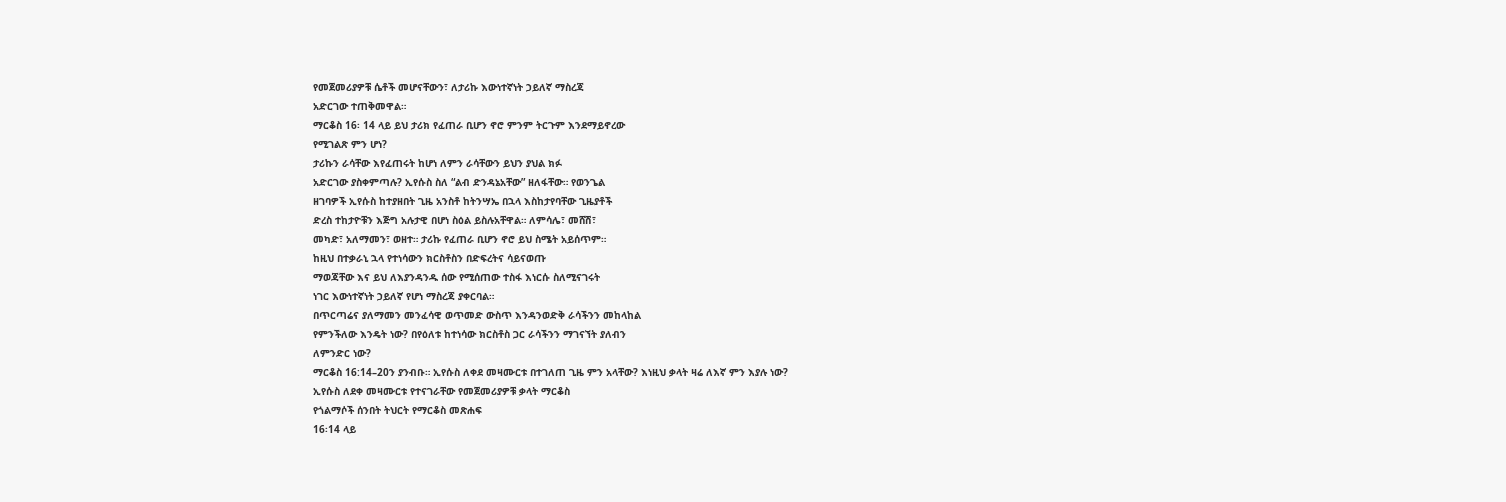የመጀመሪያዎቹ ሴቶች መሆናቸውን፣ ለታሪኩ እውነተኛነት ኃይለኛ ማስረጃ
አድርገው ተጠቅመዋል።
ማርቆስ 16፡ 14 ላይ ይህ ታሪክ የፈጠራ ቢሆን ኖሮ ምንም ትርጉም እንደማይኖረው
የሚገልጽ ምን ሆነ?
ታሪኩን ራሳቸው እየፈጠሩት ከሆነ ለምን ራሳቸውን ይህን ያህል ክፉ
አድርገው ያስቀምጣሉ? ኢየሱስ ስለ “ልብ ድንዳኔአቸው” ዘለፋቸው። የወንጌል
ዘገባዎች ኢየሱስ ከተያዘበት ጊዜ አንስቶ ከትንሣኤ በኋላ እስከታየባቸው ጊዜያቶች
ድረስ ተከታዮቹን እጅግ አሉታዊ በሆነ ስዕል ይስሉአቸዋል። ለምሳሌ፣ መሸሽ፣
መካድ፣ አለማመን፣ ወዘተ። ታሪኩ የፈጠራ ቢሆን ኖሮ ይህ ስሜት አይሰጥም።
ከዚህ በተቃራኒ ኋላ የተነሳውን ክርስቶስን በድፍረትና ሳይናወጡ
ማወጃቸው እና ይህ ለእያንዳንዱ ሰው የሚሰጠው ተስፋ እነርሱ ስለሚናገሩት
ነገር እውነተኛነት ኃይለኛ የሆነ ማስረጃ ያቀርባል።
በጥርጣሬና ያለማመን መንፈሳዊ ወጥመድ ውስጥ እንዳንወድቅ ራሳችንን መከላከል
የምንችለው እንዴት ነው? በየዕለቱ ከተነሳው ክርስቶስ ጋር ራሳችንን ማገናኘት ያለብን
ለምንድር ነው?
ማርቆስ 16:14–20ን ያንብቡ። ኢየሱስ ለቀደ መዛሙርቱ በተገለጠ ጊዜ ምን አላቸው? እነዚህ ቃላት ዛሬ ለእኛ ምን እያሉ ነው?
ኢየሱስ ለደቀ መዛሙርቱ የተናገራቸው የመጀመሪያዎቹ ቃላት ማርቆስ
የጎልማሶች ሰንበት ትህርት የማርቆስ መጽሐፍ
16፡14 ላይ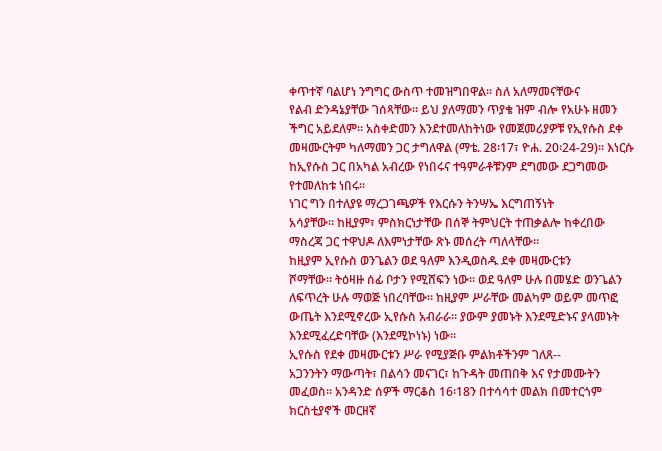ቀጥተኛ ባልሆነ ንግግር ውስጥ ተመዝግበዋል። ስለ አለማመናቸውና
የልብ ድንዳኔያቸው ገሰጻቸው። ይህ ያለማመን ጥያቄ ዝም ብሎ የአሁኑ ዘመን
ችግር አይደለም። አስቀድመን እንደተመለከትነው የመጀመሪያዎቹ የኢየሱስ ደቀ
መዛሙርትም ካለማመን ጋር ታግለዋል (ማቴ. 28፡17፣ ዮሐ. 20፡24-29)። እነርሱ
ከኢየሱስ ጋር በአካል አብረው የነበሩና ተዓምራቶቹንም ደግመው ደጋግመው
የተመለከቱ ነበሩ።
ነገር ግን በተለያዩ ማረጋገጫዎች የእርሱን ትንሣኤ እርግጠኝነት
አሳያቸው። ከዚያም፣ ምስክርነታቸው በሰኞ ትምህርት ተጠቃልሎ ከቀረበው
ማስረጃ ጋር ተዋህዶ ለእምነታቸው ጽኑ መሰረት ጣለላቸው።
ከዚያም ኢየሱስ ወንጌልን ወደ ዓለም እንዲወስዱ ደቀ መዛሙርቱን
ሾማቸው። ትዕዛዙ ሰፊ ቦታን የሚሸፍን ነው። ወደ ዓለም ሁሉ በመሄድ ወንጌልን
ለፍጥረት ሁሉ ማወጅ ነበረባቸው። ከዚያም ሥራቸው መልካም ወይም መጥፎ
ውጤት እንደሚኖረው ኢየሱስ አብራራ። ያውም ያመኑት እንደሚድኑና ያላመኑት
እንደሚፈረድባቸው (እንደሚኮነኑ) ነው።
ኢየሱስ የደቀ መዛሙርቱን ሥራ የሚያጅቡ ምልክቶችንም ገለጸ--
አጋንንትን ማውጣት፣ በልሳን መናገር፣ ከጉዳት መጠበቅ እና የታመሙትን
መፈወስ። አንዳንድ ሰዎች ማርቆስ 16፡18ን በተሳሳተ መልክ በመተርጎም
ክርስቲያኖች መርዘኛ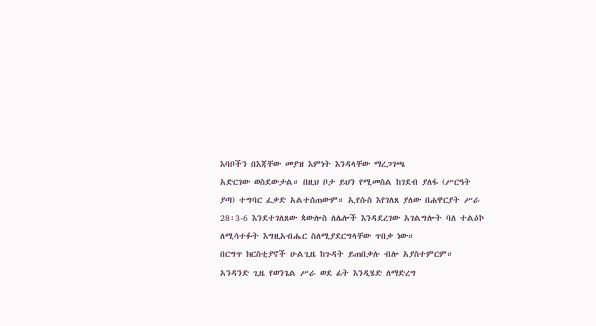እባቦችን በእጃቸው መያዝ እምነት እንዳላቸው ማረጋገጫ
አድርገው ወስደውታል። በዚህ ቦታ ይህን የሚመስል ከገደብ ያለፋ (ሥርዓት
ያጣ) ተግባር ፈቃድ አልተሰጠውም። ኢየሱስ እየገለጸ ያለው በሐዋርያት ሥራ
28፡3-6 እንደተገለጸው ጳውሎስ ለሌሎች እንዳደረገው አገልግሎት ባለ ተልዕኮ
ለሚሳተፉት እግዚአብሔር ስለሚያደርግላቸው ጥበቃ ነው።
በርግጥ ክርስቲያኖች ሁልጊዜ ከጉዳት ይጠበቃሉ ብሎ አያስተምርም።
አንዳንድ ጊዜ የወንጌል ሥራ ወደ ፊት እንዲሄድ ለማድረግ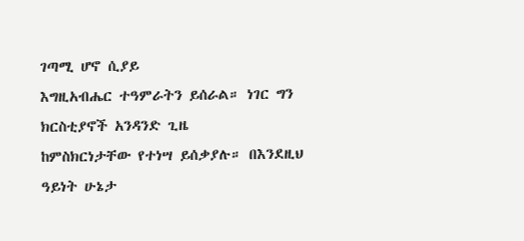ገጣሚ ሆኖ ሲያይ
እግዚአብሔር ተዓምራትን ይሰራል። ነገር ግን ክርስቲያኖች አንዳንድ ጊዜ
ከምስክርነታቸው የተነሣ ይሰቃያሉ። በእንደዚህ ዓይነት ሁኔታ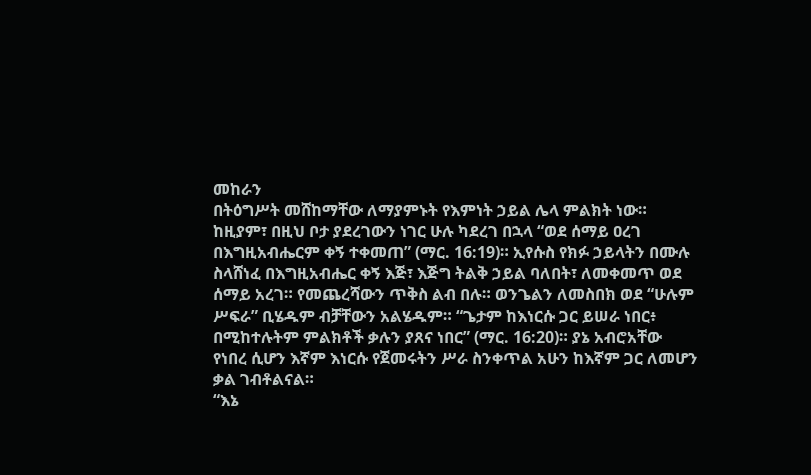መከራን
በትዕግሥት መሸከማቸው ለማያምኑት የእምነት ኃይል ሌላ ምልክት ነው።
ከዚያም፣ በዚህ ቦታ ያደረገውን ነገር ሁሉ ካደረገ በኋላ “ወደ ሰማይ ዐረገ
በእግዚአብሔርም ቀኝ ተቀመጠ” (ማር. 16:19)። ኢየሱስ የክፉ ኃይላትን በሙሉ
ስላሸነፈ በእግዚአብሔር ቀኝ እጅ፣ እጅግ ትልቅ ኃይል ባለበት፣ ለመቀመጥ ወደ
ሰማይ አረገ። የመጨረሻውን ጥቅስ ልብ በሉ። ወንጌልን ለመስበክ ወደ “ሁሉም
ሥፍራ” ቢሄዱም ብቻቸውን አልሄዱም። “ጌታም ከእነርሱ ጋር ይሠራ ነበር፥
በሚከተሉትም ምልክቶች ቃሉን ያጸና ነበር” (ማር. 16:20)። ያኔ አብሮአቸው
የነበረ ሲሆን እኛም እነርሱ የጀመሩትን ሥራ ስንቀጥል አሁን ከእኛም ጋር ለመሆን
ቃል ገብቶልናል።
“እኔ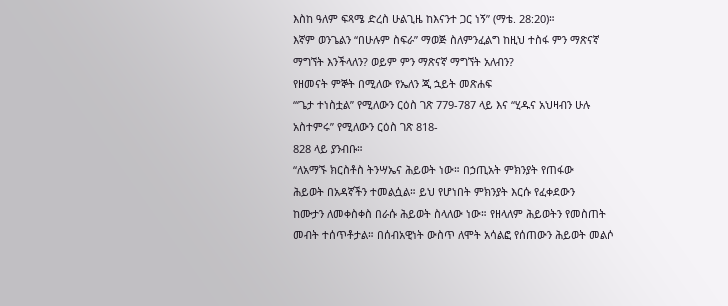እስከ ዓለም ፍጻሜ ድረስ ሁልጊዜ ከእናንተ ጋር ነኝ” (ማቴ. 28:20)።
እኛም ወንጌልን “በሁሉም ስፍራ” ማወጅ ስለምንፈልግ ከዚህ ተስፋ ምን ማጽናኛ
ማግኘት እንችላለን? ወይም ምን ማጽናኛ ማግኘት አለብን?
የዘመናት ምኞት በሚለው የኤለን ጂ ኋይት መጽሐፍ
“‘ጌታ ተነስቷል” የሚለውን ርዕስ ገጽ 779-787 ላይ እና “ሂዱና አህዛብን ሁሉ
አስተምሩ” የሚለውን ርዕስ ገጽ 818-
828 ላይ ያንብቡ።
“ለአማኙ ክርስቶስ ትንሣኤና ሕይወት ነው። በኃጢአት ምክንያት የጠፋው
ሕይወት በአዳኛችን ተመልሷል። ይህ የሆነበት ምክንያት እርሱ የፈቀደውን
ከሙታን ለመቀስቀስ በራሱ ሕይወት ስላለው ነው። የዘላለም ሕይወትን የመስጠት
መብት ተሰጥቶታል። በሰብአዊነት ውስጥ ለሞት አሳልፎ የሰጠውን ሕይወት መልሶ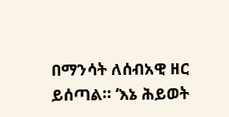በማንሳት ለሰብአዊ ዘር ይሰጣል። ‘እኔ ሕይወት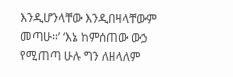እንዲሆንላቸው እንዲበዛላቸውም
መጣሁ።’ ‘እኔ ከምሰጠው ውኃ የሚጠጣ ሁሉ ግን ለዘላለም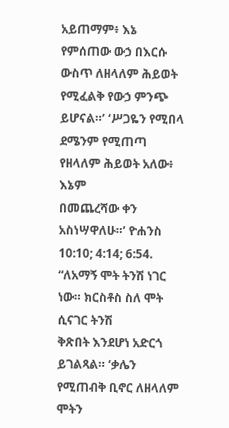አይጠማም፥ እኔ
የምሰጠው ውኃ በእርሱ ውስጥ ለዘላለም ሕይወት የሚፈልቅ የውኃ ምንጭ
ይሆናል።’ ‘ሥጋዬን የሚበላ ደሜንም የሚጠጣ የዘላለም ሕይወት አለው፥ እኔም
በመጨረሻው ቀን አስነሣዋለሁ።’ ዮሐንስ 10:10; 4:14; 6:54.
“ለአማኝ ሞት ትንሽ ነገር ነው። ክርስቶስ ስለ ሞት ሲናገር ትንሽ
ቅጽበት እንደሆነ አድርጎ ይገልጻል። ‘ቃሌን የሚጠብቅ ቢኖር ለዘላለም ሞትን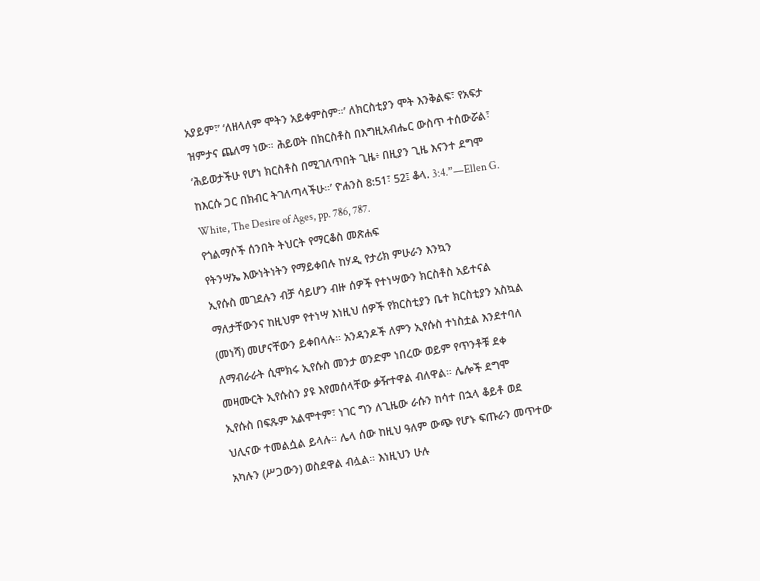አያይም፣’ ‘ለዘላለም ሞትን አይቀምስም።’ ለክርስቲያን ሞት እንቅልፍ፣ የአፍታ
ዝምታና ጨለማ ነው። ሕይወት በክርስቶስ በእግዚአብሔር ውስጥ ተሰውሯል፣
‘ሕይወታችሁ የሆነ ክርስቶስ በሚገለጥበት ጊዜ፥ በዚያን ጊዜ እናንተ ደግሞ
ከእርሱ ጋር በክብር ትገለጣላችሁ።’ ዮሐንስ 8:51፣ 52፤ ቆላ. 3:4.”—Ellen G.
White, The Desire of Ages, pp. 786, 787.
የጎልማሶች ሰንበት ትህርት የማርቆስ መጽሐፍ
የትንሣኤ እውነትነትን የማይቀበሉ ከሃዲ የታሪክ ምሁራን እንኳን
ኢየሱስ መገደሉን ብቻ ሳይሆን ብዙ ሰዎች የተነሣውን ክርስቶስ አይተናል
ማለታቸውንና ከዚህም የተነሣ እነዚህ ሰዎች የክርስቲያን ቤተ ክርስቲያን አስኳል
(መነሻ) መሆናቸውን ይቀበላሉ። አንዳንዶች ለምን ኢየሱስ ተነስቷል እንደተባለ
ለማብራራት ሲሞክሩ ኢየሱስ መንታ ወንድም ነበረው ወይም የጥንቶቹ ደቀ
መዛሙርት ኢየሱስን ያዩ እየመሰላቸው ቃዥተዋል ብለዋል። ሌሎች ደግሞ
ኢየሱስ በፍጹም አልሞተም፣ ነገር ግን ለጊዜው ራሱን ከሳተ በኋላ ቆይቶ ወደ
ህሊናው ተመልሷል ይላሉ። ሌላ ሰው ከዚህ ዓለም ውጭ የሆኑ ፍጡራን መጥተው
አካሉን (ሥጋውን) ወስደዋል ብሏል። እነዚህን ሁሉ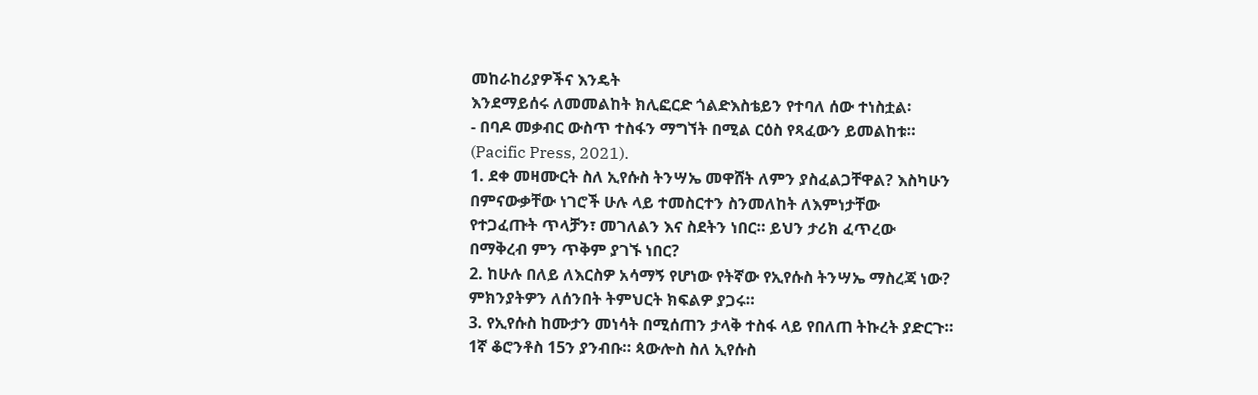መከራከሪያዎችና እንዴት
እንደማይሰሩ ለመመልከት ክሊፎርድ ጎልድእስቴይን የተባለ ሰው ተነስቷል፡
- በባዶ መቃብር ውስጥ ተስፋን ማግኘት በሚል ርዕስ የጻፈውን ይመልከቱ።
(Pacific Press, 2021).
1. ደቀ መዛሙርት ስለ ኢየሱስ ትንሣኤ መዋሸት ለምን ያስፈልጋቸዋል? እስካሁን
በምናውቃቸው ነገሮች ሁሉ ላይ ተመስርተን ስንመለከት ለእምነታቸው
የተጋፈጡት ጥላቻን፣ መገለልን እና ስደትን ነበር። ይህን ታሪክ ፈጥረው
በማቅረብ ምን ጥቅም ያገኙ ነበር?
2. ከሁሉ በለይ ለእርስዎ አሳማኝ የሆነው የትኛው የኢየሱስ ትንሣኤ ማስረጃ ነው?
ምክንያትዎን ለሰንበት ትምህርት ክፍልዎ ያጋሩ።
3. የኢየሱስ ከሙታን መነሳት በሚሰጠን ታላቅ ተስፋ ላይ የበለጠ ትኩረት ያድርጉ።
1ኛ ቆሮንቶስ 15ን ያንብቡ። ጳውሎስ ስለ ኢየሱስ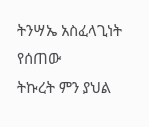ትንሣኤ አስፈላጊነት የሰጠው
ትኩረት ምን ያህል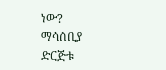ነው?
ማሳሰቢያ
ድርጅቱ